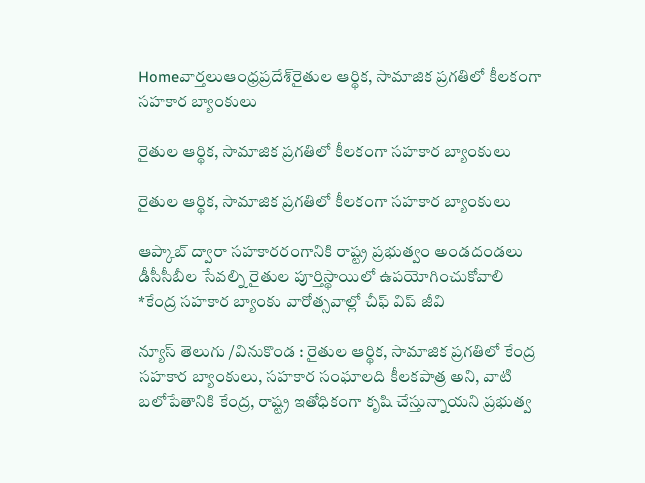Homeవార్తలుఆంధ్రప్రదేశ్‌రైతుల ఆర్థిక, సామాజిక ప్రగతిలో కీలకంగా సహకార బ్యాంకులు

రైతుల ఆర్థిక, సామాజిక ప్రగతిలో కీలకంగా సహకార బ్యాంకులు

రైతుల ఆర్థిక, సామాజిక ప్రగతిలో కీలకంగా సహకార బ్యాంకులు

ఆప్కాబ్ ద్వారా సహకారరంగానికి రాష్ట్ర ప్రభుత్వం అండదండలు
డీసీసీబీల సేవల్ని రైతుల పూర్తిస్థాయిలో ఉపయోగించుకోవాలి
*కేంద్ర సహకార బ్యాంకు వారోత్సవాల్లో చీఫ్‌ విప్ జీవి

న్యూస్ తెలుగు /వినుకొండ : రైతుల ఆర్థిక, సామాజిక ప్రగతిలో కేంద్ర సహకార బ్యాంకులు, సహకార సంఘాలది కీలకపాత్ర అని, వాటి బలోపేతానికి కేంద్ర, రాష్ట్ర ఇతోధికంగా కృషి చేస్తున్నాయని ప్రభుత్వ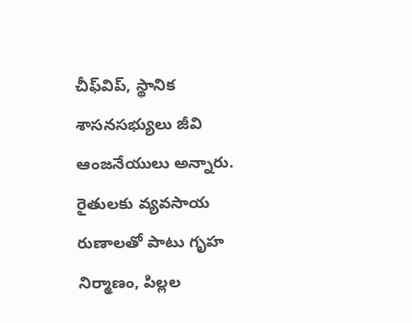చీఫ్‌విప్, స్థానిక శాసనసభ్యులు జీవి ఆంజనేయులు అన్నారు. రైతులకు వ్యవసాయ రుణాలతో పాటు గృహ నిర్మాణం, పిల్లల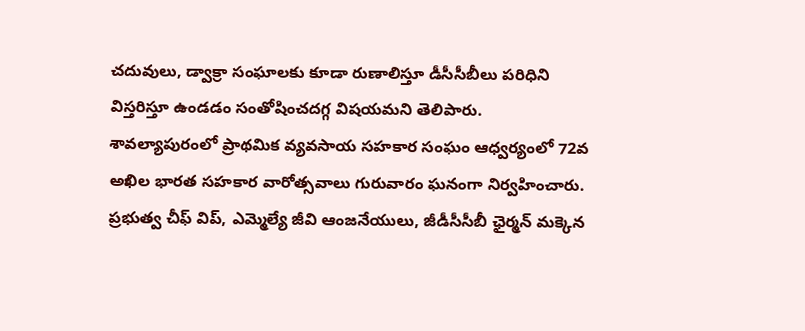చదువులు, డ్వాక్రా సంఘాలకు కూడా రుణాలిస్తూ డీసీసీబీలు పరిధిని విస్తరిస్తూ ఉండడం సంతోషించదగ్గ విషయమని తెలిపారు. శావల్యాపురంలో ప్రాథమిక వ్యవసాయ సహకార సంఘం ఆధ్వర్యంలో 72వ అఖిల భారత సహకార వారోత్సవాలు గురువారం ఘనంగా నిర్వహించారు. ప్రభుత్వ చీఫ్‌ విప్, ఎమ్మెల్యే జీవి ఆంజనేయులు, జీడీసీసీబీ ఛైర్మన్ మక్కెన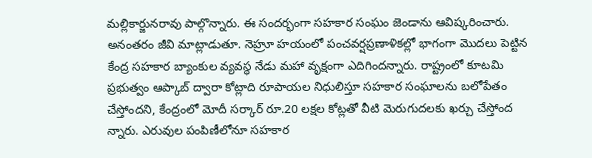మల్లికార్జునరావు పాల్గొన్నారు. ఈ సందర్భంగా సహకార సంఘం జెండాను ఆవిష్కరించారు. అనంతరం జీవి మాట్లాడుతూ. నెహ్రూ హయంలో పంచవర్షప్రణాళికల్లో భాగంగా మొదలు పెట్టిన కేంద్ర సహకార బ్యాంకుల వ్యవస్థ నేడు మహా వృక్షంగా ఎదిగిందన్నారు. రాష్ట్రంలో కూటమి ప్రభుత్వం ఆప్కాబ్ ద్వారా కోట్లాది రూపాయల నిధులిస్తూ సహకార సంఘాలను బలోపేతం
చేస్తోందని, కేంద్రంలో మోదీ సర్కార్‌ రూ.20 లక్షల కోట్లతో వీటి మెరుగుదలకు ఖర్చు చేస్తోంద న్నారు. ఎరువుల పంపిణీలోనూ సహకార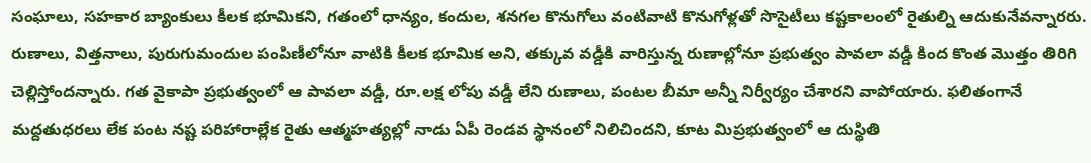సంఘాలు, సహకార బ్యాంకులు కీలక భూమికని, గతంలో ధాన్యం, కందుల, శనగల కొనుగోలు వంటివాటి కొనుగోళ్లతో సొసైటీలు కష్టకాలంలో రైతుల్ని ఆదుకునేవన్నారరు. రుణాలు, విత్తనాలు, పురుగుమందుల పంపిణీలోనూ వాటికి కీలక భూమిక అని, తక్కువ వడ్డీకి వారిస్తున్న రుణాల్లోనూ ప్రభుత్వం పావలా వడ్డీ కింద కొంత మొత్తం తిరిగి చెల్లిస్తోందన్నారు. గత వైకాపా ప్రభుత్వంలో ఆ పావలా వడ్డీ, రూ.లక్ష లోపు వడ్డీ లేని రుణాలు, పంటల బీమా అన్నీ నిర్వీర్యం చేశారని వాపోయారు. ఫలితంగానే మద్దతుధరలు లేక పంట నష్ట పరిహారాల్లేక రైతు ఆత్మహత్యల్లో నాడు ఏపీ రెండవ స్థానంలో నిలిచిందని, కూట మిప్రభుత్వంలో ఆ దుస్థితి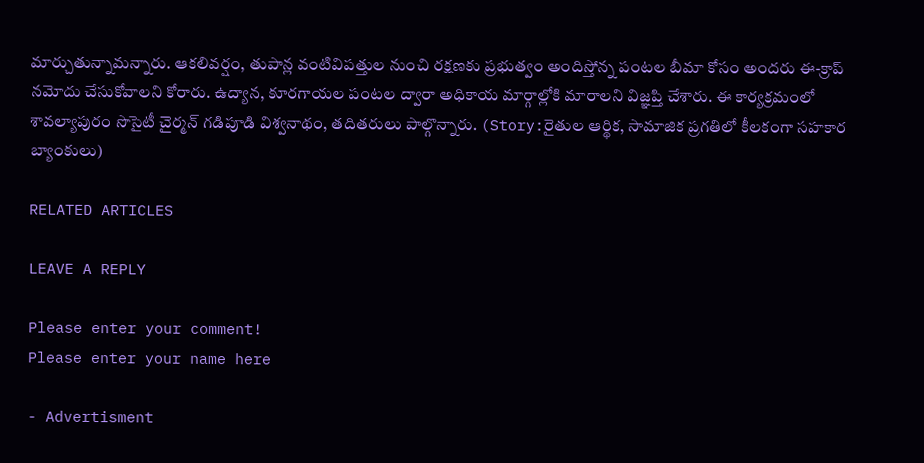మార్చుతున్నామన్నారు. ఆకలివర్షం, తుపాన్ల వంటివిపత్తుల నుంచి రక్షణకు ప్రభుత్వం అందిస్తోన్న పంటల బీమా కోసం అందరు ఈ-క్రాప్ నమోదు చేసుకోవాలని కోరారు. ఉద్యాన, కూరగాయల పంటల ద్వారా అధికాయ మార్గాల్లోకి మారాలని విజ్ఞప్తి చేశారు. ఈ కార్యక్రమంలో శావల్యాపురం సొసైటీ చైర్మన్ గడిపూడి విశ్వనాథం, తదితరులు పాల్గొన్నారు. (Story:రైతుల ఆర్థిక, సామాజిక ప్రగతిలో కీలకంగా సహకార బ్యాంకులు)

RELATED ARTICLES

LEAVE A REPLY

Please enter your comment!
Please enter your name here

- Advertisment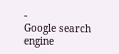-
Google search engine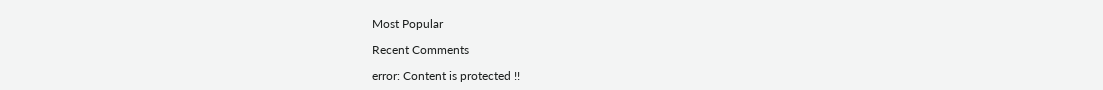Most Popular

Recent Comments

error: Content is protected !!